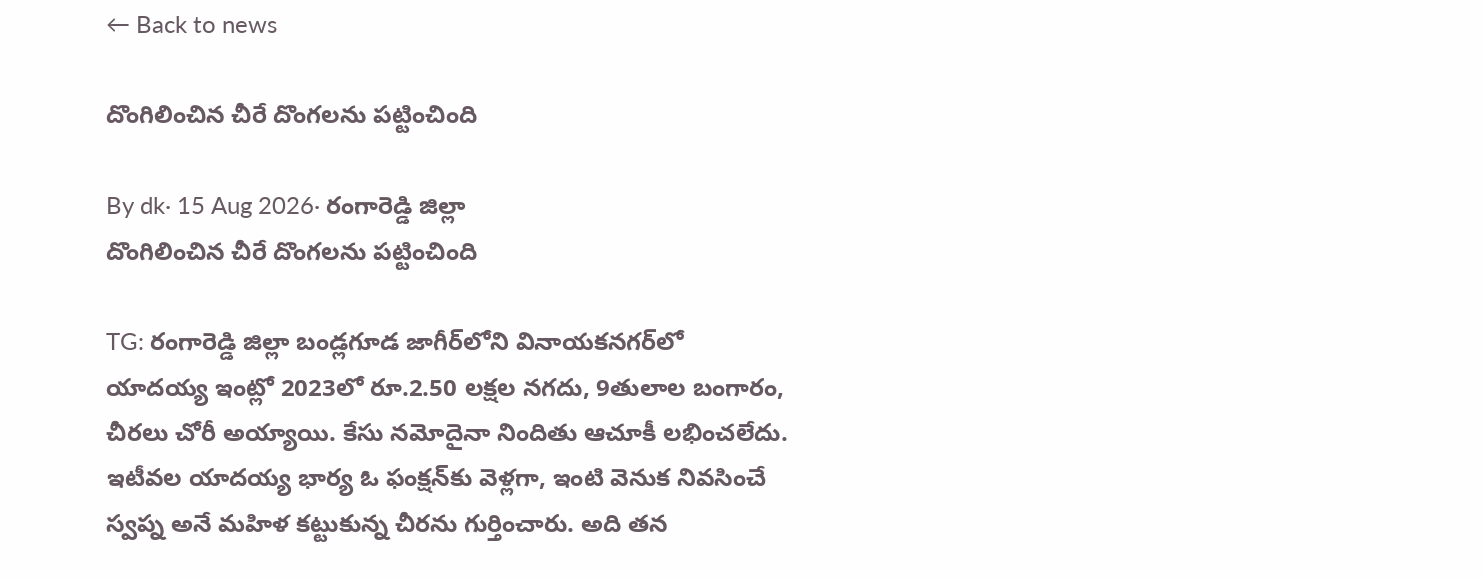← Back to news

దొంగిలించిన చీరే దొంగలను పట్టించింది

By dk· 15 Aug 2026· రంగారెడ్డి జిల్లా
దొంగిలించిన చీరే దొంగలను పట్టించింది

TG: రంగారెడ్డి జిల్లా బండ్లగూడ జాగీర్‌లోని వినాయకనగర్‌లో యాదయ్య ఇంట్లో 2023లో రూ.2.50 లక్షల నగదు, 9తులాల బంగారం, చీరలు చోరీ అయ్యాయి. కేసు నమోదైనా నిందితు ఆచూకీ లభించలేదు. ఇటీవల యాదయ్య భార్య ఓ ఫంక్షన్‌కు వెళ్లగా, ఇంటి వెనుక నివసించే స్వప్న అనే మహిళ కట్టుకున్న చీరను గుర్తించారు. అది తన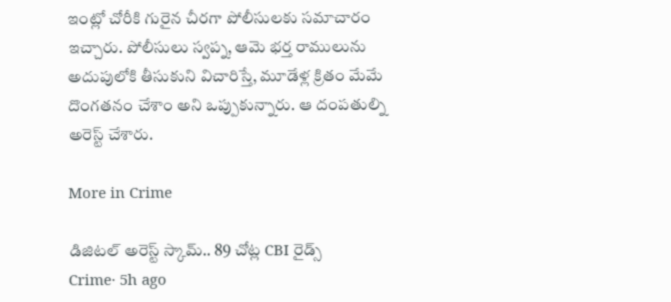ఇంట్లో చోరీకి గురైన చీరగా పోలీసులకు సమాచారం ఇచ్చారు. పోలీసులు స్వప్న, ఆమె భర్త రాములును అదుపులోకి తీసుకుని విచారిస్తే, మూడేళ్ల క్రితం మేమే దొంగతనం చేశాం అని ఒప్పుకున్నారు. ఆ దంపతుల్ని అరెస్ట్ చేశారు.

More in Crime

డిజిటల్ అరెస్ట్ స్కామ్.. 89 చోట్ల CBI రైడ్స్
Crime· 5h ago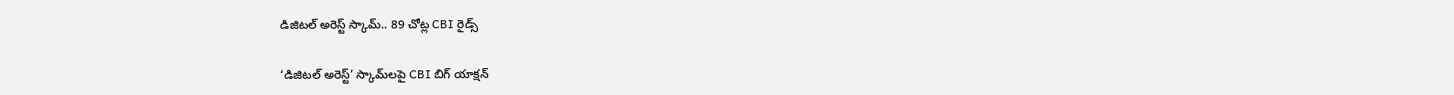డిజిటల్ అరెస్ట్ స్కామ్.. 89 చోట్ల CBI రైడ్స్

‘డిజిటల్ అరెస్ట్’ స్కామ్‌లపై CBI బిగ్ యాక్షన్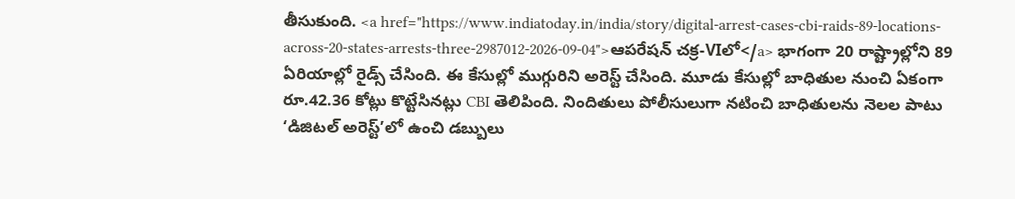తీసుకుంది. <a href="https://www.indiatoday.in/india/story/digital-arrest-cases-cbi-raids-89-locations-across-20-states-arrests-three-2987012-2026-09-04">ఆపరేషన్ చక్ర-VIలో</a> భాగంగా 20 రాష్ట్రాల్లోని 89 ఏరియాల్లో రైడ్స్ చేసింది. ఈ కేసుల్లో ముగ్గురిని అరెస్ట్ చేసింది. మూడు కేసుల్లో బాధితుల నుంచి ఏకంగా రూ.42.36 కోట్లు కొట్టేసినట్లు CBI తెలిపింది. నిందితులు పోలీసులుగా నటించి బాధితులను నెలల పాటు ‘డిజిటల్ అరెస్ట్’లో ఉంచి డబ్బులు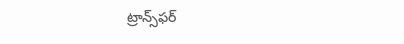ట్రాన్స్‌ఫర్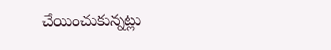చేయించుకున్నట్లు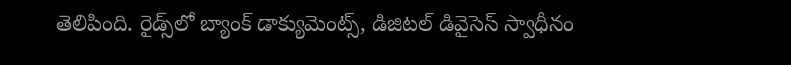తెలిపింది. రైడ్స్‌లో బ్యాంక్ డాక్యుమెంట్స్, డిజిటల్ డివైసెస్ స్వాధీనం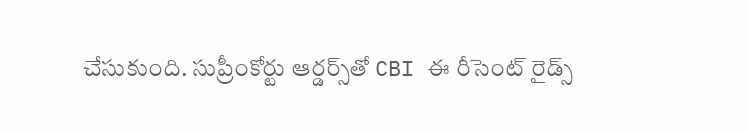చేసుకుంది. సుప్రీంకోర్టు ఆర్డర్స్‌తో CBI ఈ రీసెంట్ రైడ్స్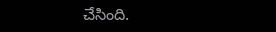చేసింది.